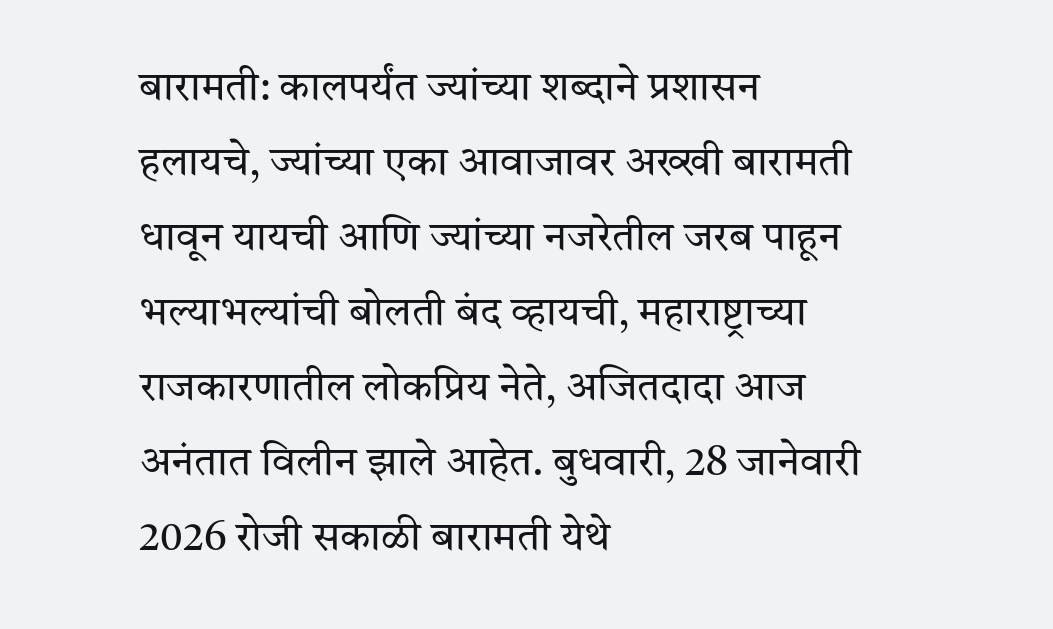बारामती: कालपर्यंत ज्यांच्या शब्दाने प्रशासन हलायचे, ज्यांच्या एका आवाजावर अख्खी बारामती धावून यायची आणि ज्यांच्या नजरेतील जरब पाहून भल्याभल्यांची बोलती बंद व्हायची, महाराष्ट्राच्या राजकारणातील लोकप्रिय नेते, अजितदादा आज अनंतात विलीन झाले आहेत. बुधवारी, 28 जानेवारी 2026 रोजी सकाळी बारामती येथे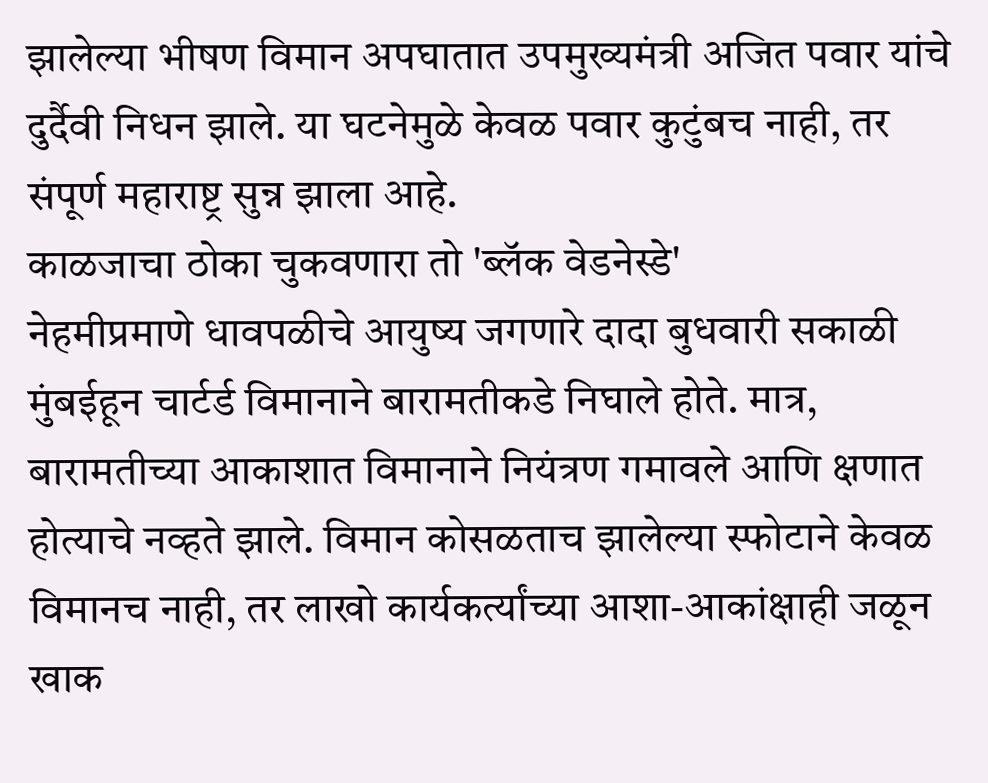झालेल्या भीषण विमान अपघातात उपमुख्यमंत्री अजित पवार यांचे दुर्दैवी निधन झाले. या घटनेमुळे केवळ पवार कुटुंबच नाही, तर संपूर्ण महाराष्ट्र सुन्न झाला आहे.
काळजाचा ठोका चुकवणारा तो 'ब्लॅक वेडनेस्डे'
नेहमीप्रमाणे धावपळीचे आयुष्य जगणारे दादा बुधवारी सकाळी मुंबईहून चार्टर्ड विमानाने बारामतीकडे निघाले होते. मात्र, बारामतीच्या आकाशात विमानाने नियंत्रण गमावले आणि क्षणात होत्याचे नव्हते झाले. विमान कोसळताच झालेल्या स्फोटाने केवळ विमानच नाही, तर लाखो कार्यकर्त्यांच्या आशा-आकांक्षाही जळून खाक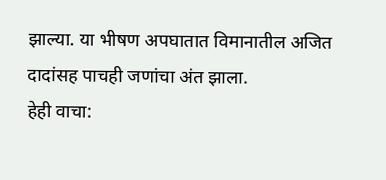झाल्या. या भीषण अपघातात विमानातील अजित दादांसह पाचही जणांचा अंत झाला.
हेही वाचा: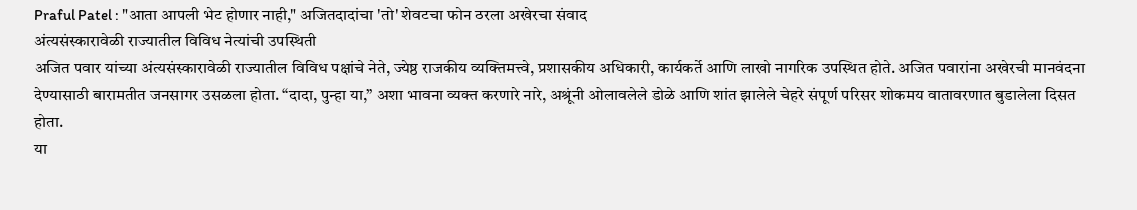Praful Patel : "आता आपली भेट होणार नाही," अजितदादांचा 'तो' शेवटचा फोन ठरला अखेरचा संवाद
अंत्यसंस्कारावेळी राज्यातील विविध नेत्यांची उपस्थिती
अजित पवार यांच्या अंत्यसंस्कारावेळी राज्यातील विविध पक्षांचे नेते, ज्येष्ठ राजकीय व्यक्तिमत्त्वे, प्रशासकीय अधिकारी, कार्यकर्ते आणि लाखो नागरिक उपस्थित होते. अजित पवारांना अखेरची मानवंदना देण्यासाठी बारामतीत जनसागर उसळला होता. “दादा, पुन्हा या,” अशा भावना व्यक्त करणारे नारे, अश्रूंनी ओलावलेले डोळे आणि शांत झालेले चेहरे संपूर्ण परिसर शोकमय वातावरणात बुडालेला दिसत होता.
या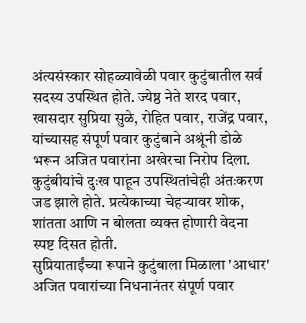अंत्यसंस्कार सोहळ्यावेळी पवार कुटुंबातील सर्व सदस्य उपस्थित होते. ज्येष्ठ नेते शरद पवार, खासदार सुप्रिया सुळे, रोहित पवार, राजेंद्र पवार, यांच्यासह संपूर्ण पवार कुटुंबाने अश्रूंनी डोळे भरून अजित पवारांना अखेरचा निरोप दिला. कुटुंबीयांचे दुःख पाहून उपस्थितांचेही अंतःकरण जड झाले होते. प्रत्येकाच्या चेहऱ्यावर शोक, शांतता आणि न बोलता व्यक्त होणारी वेदना स्पष्ट दिसत होती.
सुप्रियाताईंच्या रूपाने कुटुंबाला मिळाला 'आधार'
अजित पवारांच्या निधनानंतर संपूर्ण पवार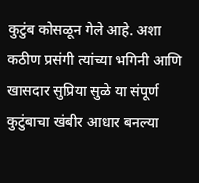कुटुंब कोसळून गेले आहे. अशा कठीण प्रसंगी त्यांच्या भगिनी आणि खासदार सुप्रिया सुळे या संपूर्ण कुटुंबाचा खंबीर आधार बनल्या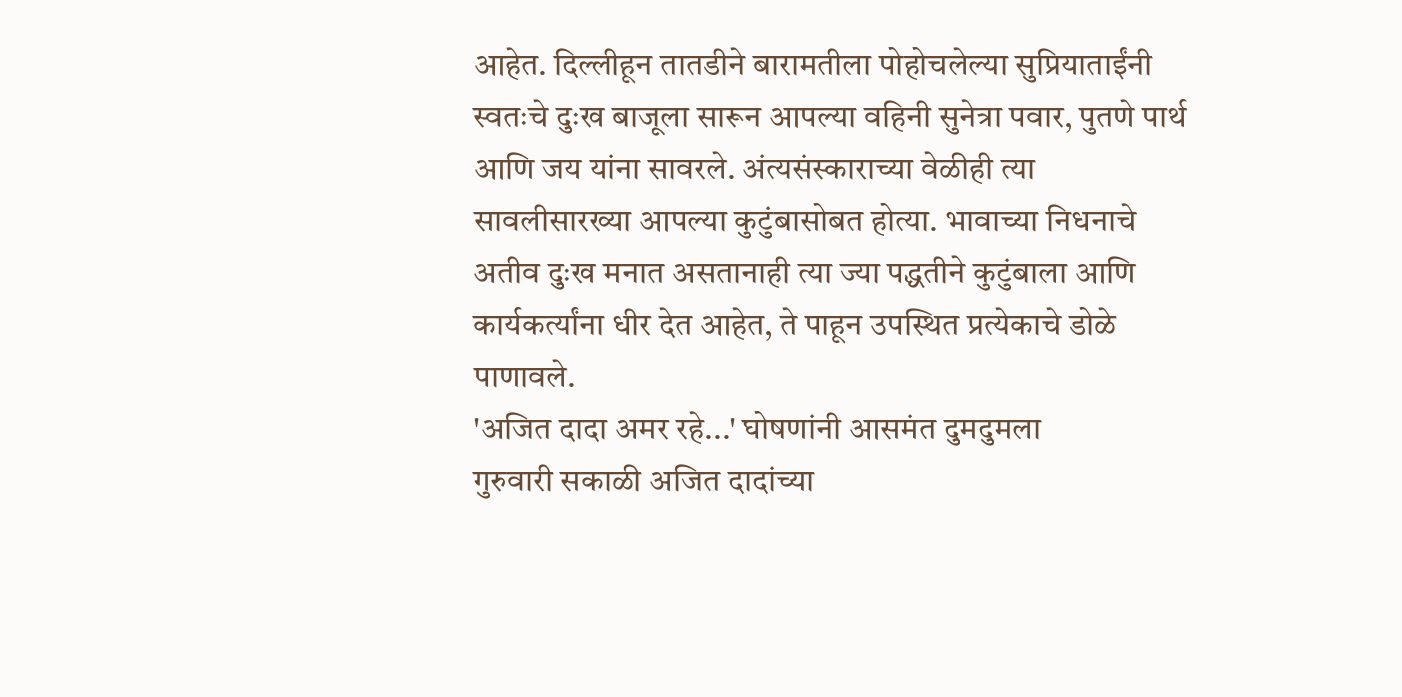आहेत. दिल्लीहून तातडीने बारामतीला पोहोचलेल्या सुप्रियाताईंनी स्वतःचे दुःख बाजूला सारून आपल्या वहिनी सुनेत्रा पवार, पुतणे पार्थ आणि जय यांना सावरले. अंत्यसंस्काराच्या वेळीही त्या सावलीसारख्या आपल्या कुटुंबासोबत होत्या. भावाच्या निधनाचे अतीव दुःख मनात असतानाही त्या ज्या पद्धतीने कुटुंबाला आणि कार्यकर्त्यांना धीर देत आहेत, ते पाहून उपस्थित प्रत्येकाचे डोळे पाणावले.
'अजित दादा अमर रहे...' घोषणांनी आसमंत दुमदुमला
गुरुवारी सकाळी अजित दादांच्या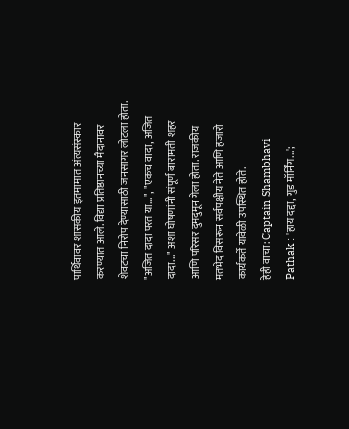पार्थिवावर शासकीय इतमामात अंत्यसंस्कार करण्यात आले. विद्या प्रतिष्ठानच्या मैदानावर शेवटचा निरोप देण्यासाठी जनसागर लोटला होता. "अजित दादा परत या...", "एकच वादा, अजित दादा..." अशा घोषणांनी संपूर्ण बारामती शहर आणि परिसर दुमदुमून गेला होता. राजकीय मतभेद विसरून सर्वपक्षीय नेते आणि हजारो कार्यकर्ते यावेळी उपस्थित होते.
हेही वाचा: Captain Shambhavi Pathak : 'हाय दद्दा, गुड मॉर्निंग...';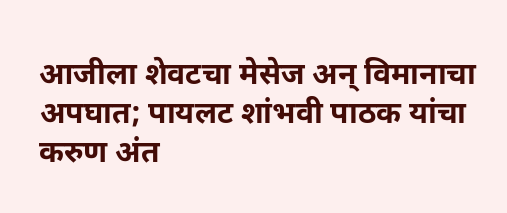आजीला शेवटचा मेसेज अन् विमानाचा अपघात; पायलट शांभवी पाठक यांचा करुण अंत